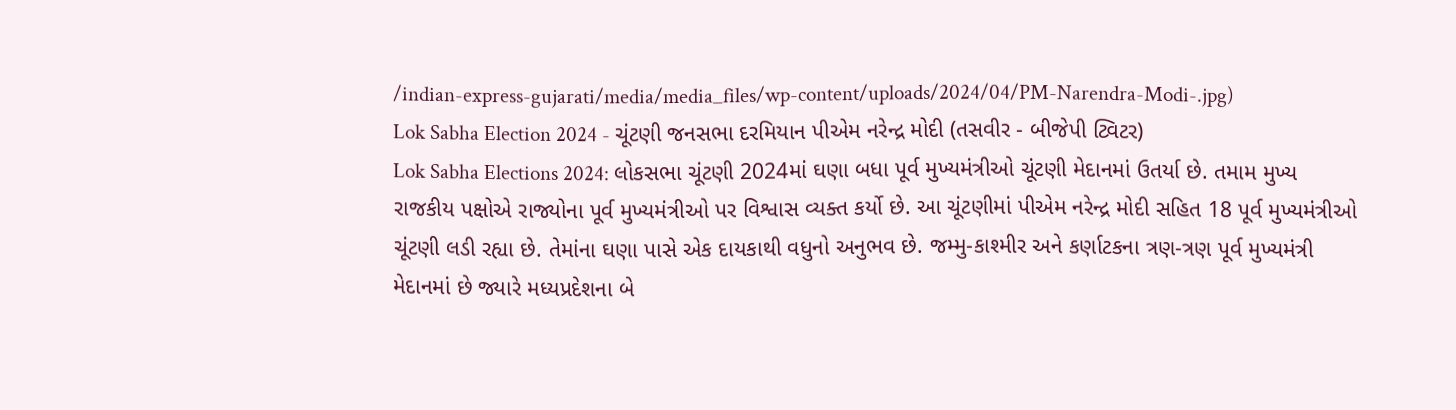/indian-express-gujarati/media/media_files/wp-content/uploads/2024/04/PM-Narendra-Modi-.jpg)
Lok Sabha Election 2024 - ચૂંટણી જનસભા દરમિયાન પીએમ નરેન્દ્ર મોદી (તસવીર - બીજેપી ટ્વિટર)
Lok Sabha Elections 2024: લોકસભા ચૂંટણી 2024માં ઘણા બધા પૂર્વ મુખ્યમંત્રીઓ ચૂંટણી મેદાનમાં ઉતર્યા છે. તમામ મુખ્ય રાજકીય પક્ષોએ રાજ્યોના પૂર્વ મુખ્યમંત્રીઓ પર વિશ્વાસ વ્યક્ત કર્યો છે. આ ચૂંટણીમાં પીએમ નરેન્દ્ર મોદી સહિત 18 પૂર્વ મુખ્યમંત્રીઓ ચૂંટણી લડી રહ્યા છે. તેમાંના ઘણા પાસે એક દાયકાથી વધુનો અનુભવ છે. જમ્મુ-કાશ્મીર અને કર્ણાટકના ત્રણ-ત્રણ પૂર્વ મુખ્યમંત્રી મેદાનમાં છે જ્યારે મધ્યપ્રદેશના બે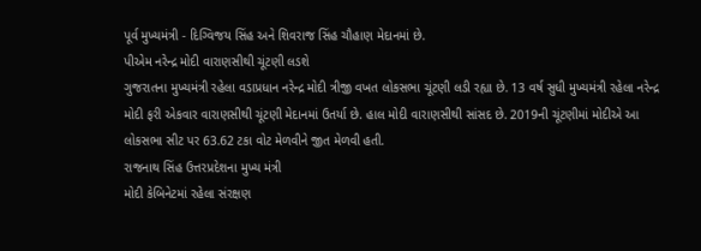પૂર્વ મુખ્યમંત્રી - દિગ્વિજય સિંહ અને શિવરાજ સિંહ ચૌહાણ મેદાનમાં છે.
પીએમ નરેન્દ્ર મોદી વારાણસીથી ચૂંટણી લડશે
ગુજરાતના મુખ્યમંત્રી રહેલા વડાપ્રધાન નરેન્દ્ર મોદી ત્રીજી વખત લોકસભા ચૂંટણી લડી રહ્યા છે. 13 વર્ષ સુધી મુખ્યમંત્રી રહેલા નરેન્દ્ર મોદી ફરી એકવાર વારાણસીથી ચૂંટણી મેદાનમાં ઉતર્યા છે. હાલ મોદી વારાણસીથી સાંસદ છે. 2019ની ચૂંટણીમાં મોદીએ આ લોકસભા સીટ પર 63.62 ટકા વોટ મેળવીને જીત મેળવી હતી.
રાજનાથ સિંહ ઉત્તરપ્રદેશના મુખ્ય મંત્રી
મોદી કેબિનેટમાં રહેલા સંરક્ષણ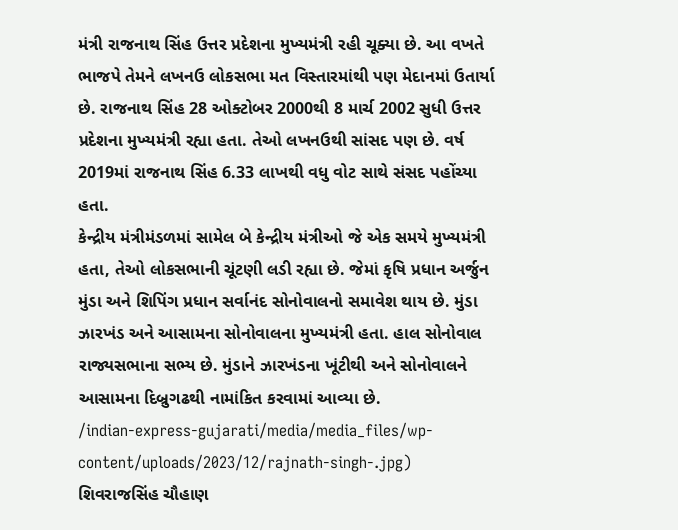મંત્રી રાજનાથ સિંહ ઉત્તર પ્રદેશના મુખ્યમંત્રી રહી ચૂક્યા છે. આ વખતે ભાજપે તેમને લખનઉ લોકસભા મત વિસ્તારમાંથી પણ મેદાનમાં ઉતાર્યા છે. રાજનાથ સિંહ 28 ઓક્ટોબર 2000થી 8 માર્ચ 2002 સુધી ઉત્તર પ્રદેશના મુખ્યમંત્રી રહ્યા હતા. તેઓ લખનઉથી સાંસદ પણ છે. વર્ષ 2019માં રાજનાથ સિંહ 6.33 લાખથી વધુ વોટ સાથે સંસદ પહોંચ્યા હતા.
કેન્દ્રીય મંત્રીમંડળમાં સામેલ બે કેન્દ્રીય મંત્રીઓ જે એક સમયે મુખ્યમંત્રી હતા, તેઓ લોકસભાની ચૂંટણી લડી રહ્યા છે. જેમાં કૃષિ પ્રધાન અર્જુન મુંડા અને શિપિંગ પ્રધાન સર્વાનંદ સોનોવાલનો સમાવેશ થાય છે. મુંડા ઝારખંડ અને આસામના સોનોવાલના મુખ્યમંત્રી હતા. હાલ સોનોવાલ રાજ્યસભાના સભ્ય છે. મુંડાને ઝારખંડના ખૂંટીથી અને સોનોવાલને આસામના દિબ્રુગઢથી નામાંકિત કરવામાં આવ્યા છે.
/indian-express-gujarati/media/media_files/wp-content/uploads/2023/12/rajnath-singh-.jpg)
શિવરાજસિંહ ચૌહાણ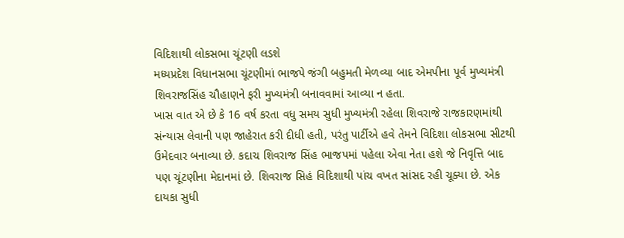વિદિશાથી લોકસભા ચૂંટણી લડશે
મધ્યપ્રદેશ વિધાનસભા ચૂંટણીમાં ભાજપે જંગી બહુમતી મેળવ્યા બાદ એમપીના પૂર્વ મુખ્યમંત્રી શિવરાજસિંહ ચૌહાણને ફરી મુખ્યમંત્રી બનાવવામાં આવ્યા ન હતા.
ખાસ વાત એ છે કે 16 વર્ષ કરતા વધુ સમય સુધી મુખ્યમંત્રી રહેલા શિવરાજે રાજકારણમાંથી સંન્યાસ લેવાની પણ જાહેરાત કરી દીધી હતી, પરંતુ પાર્ટીએ હવે તેમને વિદિશા લોકસભા સીટથી ઉમેદવાર બનાવ્યા છે. કદાચ શિવરાજ સિંહ ભાજપમાં પહેલા એવા નેતા હશે જે નિવૃત્તિ બાદ પણ ચૂંટણીના મેદાનમાં છે. શિવરાજ સિહં વિદિશાથી પાંચ વખત સાંસદ રહી ચૂક્યા છે. એક દાયકા સુધી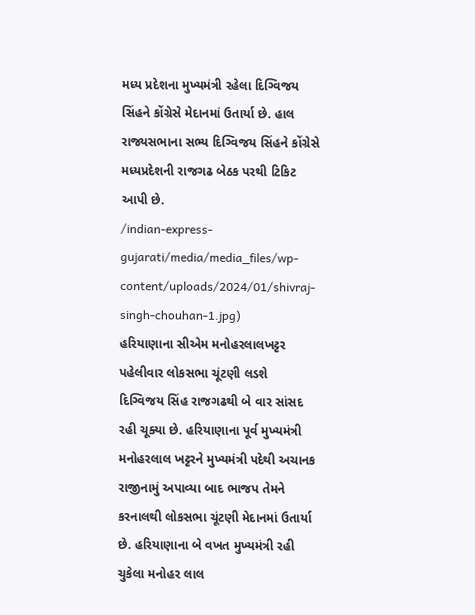મધ્ય પ્રદેશના મુખ્યમંત્રી રહેલા દિગ્વિજય સિંહને કોંગ્રેસે મેદાનમાં ઉતાર્યા છે. હાલ રાજ્યસભાના સભ્ય દિગ્વિજય સિંહને કોંગ્રેસે મધ્યપ્રદેશની રાજગઢ બેઠક પરથી ટિકિટ આપી છે.
/indian-express-gujarati/media/media_files/wp-content/uploads/2024/01/shivraj-singh-chouhan-1.jpg)
હરિયાણાના સીએમ મનોહરલાલખટ્ટર પહેલીવાર લોકસભા ચૂંટણી લડશે
દિગ્વિજય સિંહ રાજગઢથી બે વાર સાંસદ રહી ચૂક્યા છે. હરિયાણાના પૂર્વ મુખ્યમંત્રી મનોહરલાલ ખટ્ટરને મુખ્યમંત્રી પદેથી અચાનક રાજીનામું અપાવ્યા બાદ ભાજપ તેમને કરનાલથી લોકસભા ચૂંટણી મેદાનમાં ઉતાર્યા છે. હરિયાણાના બે વખત મુખ્યમંત્રી રહી ચુકેલા મનોહર લાલ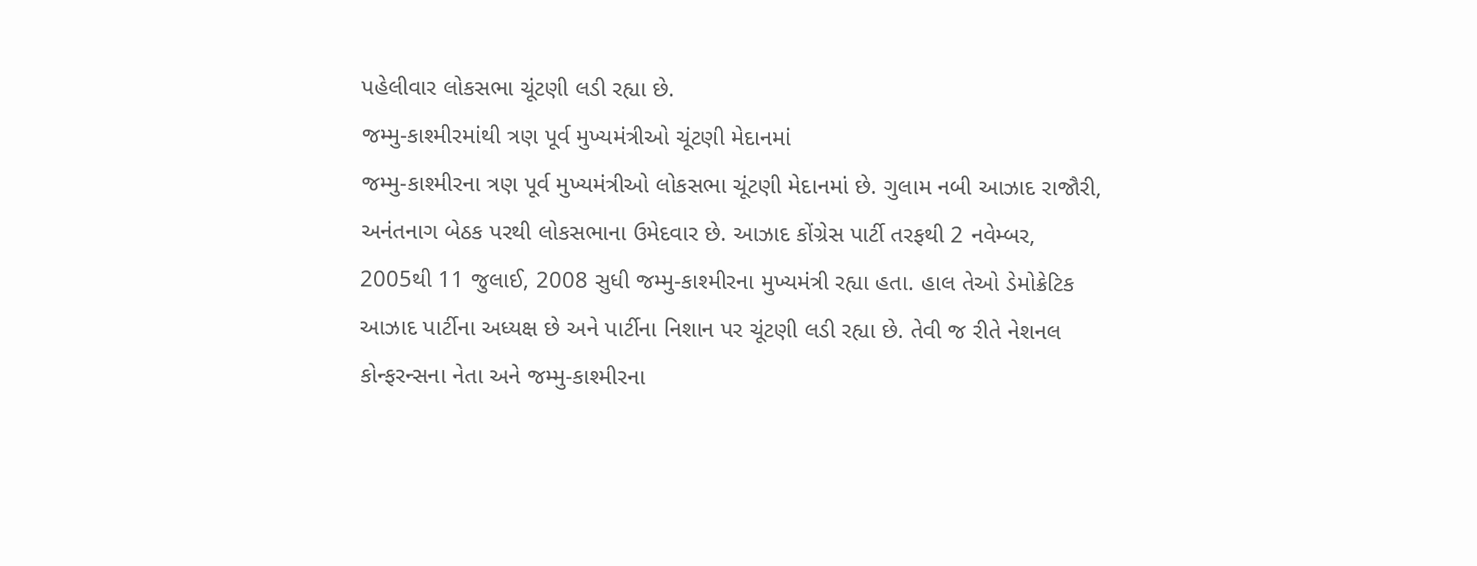પહેલીવાર લોકસભા ચૂંટણી લડી રહ્યા છે.
જમ્મુ-કાશ્મીરમાંથી ત્રણ પૂર્વ મુખ્યમંત્રીઓ ચૂંટણી મેદાનમાં
જમ્મુ-કાશ્મીરના ત્રણ પૂર્વ મુખ્યમંત્રીઓ લોકસભા ચૂંટણી મેદાનમાં છે. ગુલામ નબી આઝાદ રાજૌરી, અનંતનાગ બેઠક પરથી લોકસભાના ઉમેદવાર છે. આઝાદ કોંગ્રેસ પાર્ટી તરફથી 2 નવેમ્બર, 2005થી 11 જુલાઈ, 2008 સુધી જમ્મુ-કાશ્મીરના મુખ્યમંત્રી રહ્યા હતા. હાલ તેઓ ડેમોક્રેટિક આઝાદ પાર્ટીના અધ્યક્ષ છે અને પાર્ટીના નિશાન પર ચૂંટણી લડી રહ્યા છે. તેવી જ રીતે નેશનલ કોન્ફરન્સના નેતા અને જમ્મુ-કાશ્મીરના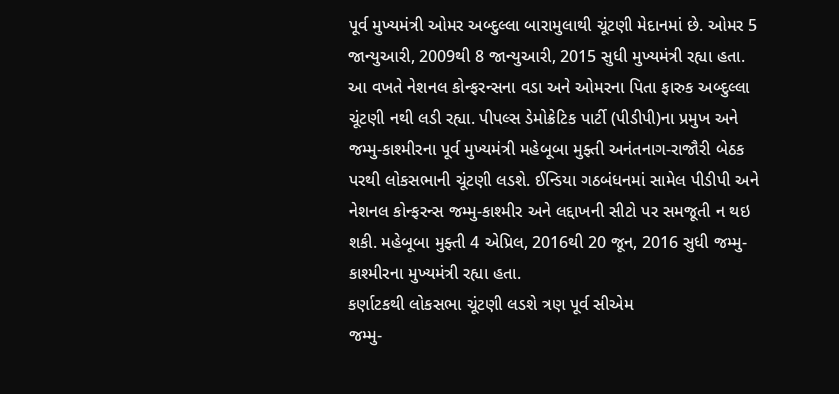પૂર્વ મુખ્યમંત્રી ઓમર અબ્દુલ્લા બારામુલાથી ચૂંટણી મેદાનમાં છે. ઓમર 5 જાન્યુઆરી, 2009થી 8 જાન્યુઆરી, 2015 સુધી મુખ્યમંત્રી રહ્યા હતા.
આ વખતે નેશનલ કોન્ફરન્સના વડા અને ઓમરના પિતા ફારુક અબ્દુલ્લા ચૂંટણી નથી લડી રહ્યા. પીપલ્સ ડેમોક્રેટિક પાર્ટી (પીડીપી)ના પ્રમુખ અને જમ્મુ-કાશ્મીરના પૂર્વ મુખ્યમંત્રી મહેબૂબા મુફ્તી અનંતનાગ-રાજૌરી બેઠક પરથી લોકસભાની ચૂંટણી લડશે. ઈન્ડિયા ગઠબંધનમાં સામેલ પીડીપી અને નેશનલ કોન્ફરન્સ જમ્મુ-કાશ્મીર અને લદ્દાખની સીટો પર સમજૂતી ન થઇ શકી. મહેબૂબા મુફ્તી 4 એપ્રિલ, 2016થી 20 જૂન, 2016 સુધી જમ્મુ-કાશ્મીરના મુખ્યમંત્રી રહ્યા હતા.
કર્ણાટકથી લોકસભા ચૂંટણી લડશે ત્રણ પૂર્વ સીએમ
જમ્મુ-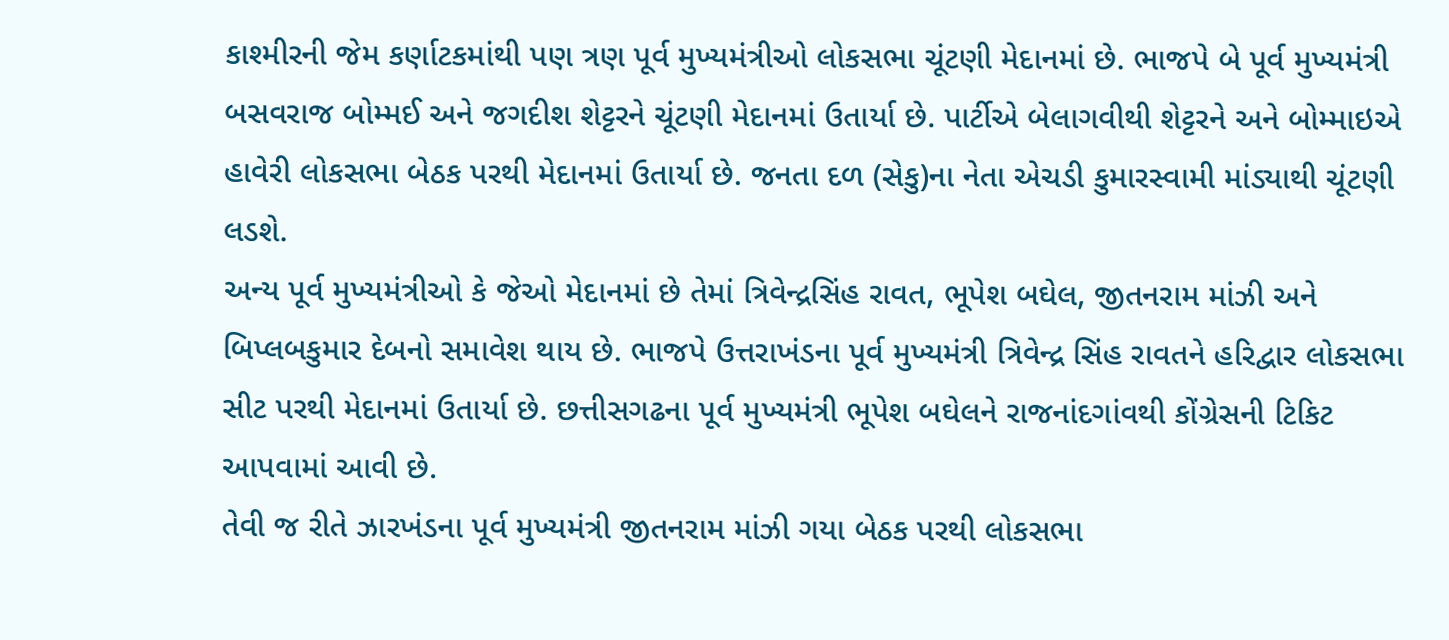કાશ્મીરની જેમ કર્ણાટકમાંથી પણ ત્રણ પૂર્વ મુખ્યમંત્રીઓ લોકસભા ચૂંટણી મેદાનમાં છે. ભાજપે બે પૂર્વ મુખ્યમંત્રી બસવરાજ બોમ્મઈ અને જગદીશ શેટ્ટરને ચૂંટણી મેદાનમાં ઉતાર્યા છે. પાર્ટીએ બેલાગવીથી શેટ્ટરને અને બોમ્માઇએ હાવેરી લોકસભા બેઠક પરથી મેદાનમાં ઉતાર્યા છે. જનતા દળ (સેકુ)ના નેતા એચડી કુમારસ્વામી માંડ્યાથી ચૂંટણી લડશે.
અન્ય પૂર્વ મુખ્યમંત્રીઓ કે જેઓ મેદાનમાં છે તેમાં ત્રિવેન્દ્રસિંહ રાવત, ભૂપેશ બઘેલ, જીતનરામ માંઝી અને બિપ્લબકુમાર દેબનો સમાવેશ થાય છે. ભાજપે ઉત્તરાખંડના પૂર્વ મુખ્યમંત્રી ત્રિવેન્દ્ર સિંહ રાવતને હરિદ્વાર લોકસભા સીટ પરથી મેદાનમાં ઉતાર્યા છે. છત્તીસગઢના પૂર્વ મુખ્યમંત્રી ભૂપેશ બઘેલને રાજનાંદગાંવથી કોંગ્રેસની ટિકિટ આપવામાં આવી છે.
તેવી જ રીતે ઝારખંડના પૂર્વ મુખ્યમંત્રી જીતનરામ માંઝી ગયા બેઠક પરથી લોકસભા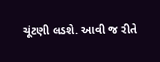ચૂંટણી લડશે. આવી જ રીતે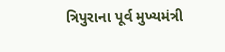ત્રિપુરાના પૂર્વ મુખ્યમંત્રી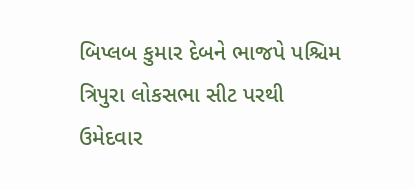બિપ્લબ કુમાર દેબને ભાજપે પશ્ચિમ ત્રિપુરા લોકસભા સીટ પરથી ઉમેદવાર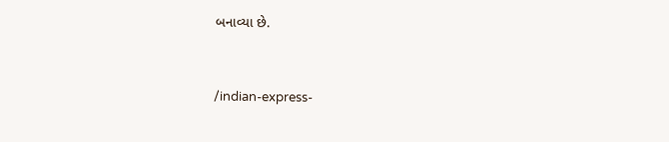બનાવ્યા છે.


/indian-express-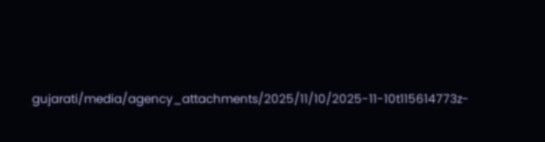gujarati/media/agency_attachments/2025/11/10/2025-11-10t115614773z-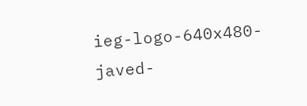ieg-logo-640x480-javed-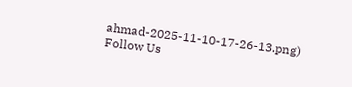ahmad-2025-11-10-17-26-13.png)
Follow Us